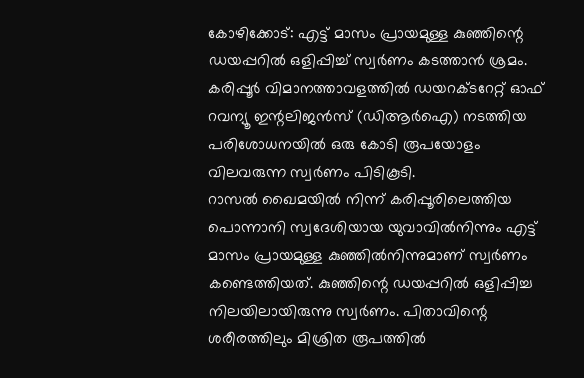കോഴിക്കോട്: എട്ട് മാസം പ്രായമുള്ള കുഞ്ഞിന്റെ ഡയപ്പറിൽ ഒളിപ്പിച്ച് സ്വർണം കടത്താൻ ശ്രമം. കരിപ്പൂർ വിമാനത്താവളത്തിൽ ഡയറക്ടറേറ്റ് ഓഫ് റവന്യൂ ഇന്റലിജൻസ് (ഡിആർഐ) നടത്തിയ പരിശോധനയിൽ ഒരു കോടി രൂപയോളം വിലവരുന്ന സ്വർണം പിടികൂടി.
റാസൽ ഖൈമയിൽ നിന്ന് കരിപ്പൂരിലെത്തിയ പൊന്നാനി സ്വദേശിയായ യുവാവിൽനിന്നും എട്ട് മാസം പ്രായമുള്ള കുഞ്ഞിൽനിന്നുമാണ് സ്വർണം കണ്ടെത്തിയത്. കുഞ്ഞിന്റെ ഡയപ്പറിൽ ഒളിപ്പിച്ച നിലയിലായിരുന്നു സ്വർണം. പിതാവിന്റെ ശരീരത്തിലും മിശ്രിത രൂപത്തിൽ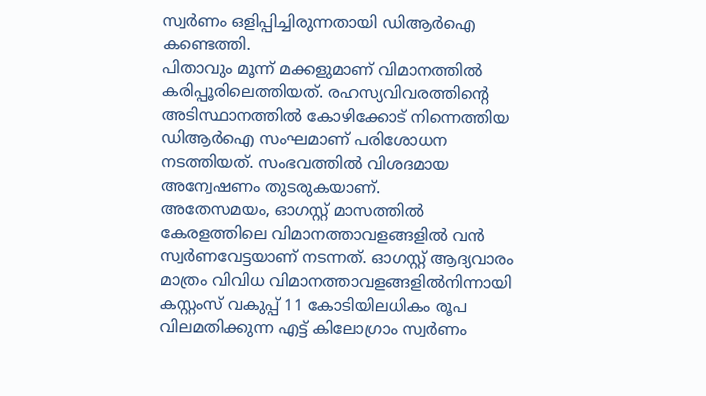സ്വർണം ഒളിപ്പിച്ചിരുന്നതായി ഡിആർഐ കണ്ടെത്തി.
പിതാവും മൂന്ന് മക്കളുമാണ് വിമാനത്തിൽ കരിപ്പൂരിലെത്തിയത്. രഹസ്യവിവരത്തിന്റെ അടിസ്ഥാനത്തിൽ കോഴിക്കോട് നിന്നെത്തിയ ഡിആർഐ സംഘമാണ് പരിശോധന നടത്തിയത്. സംഭവത്തിൽ വിശദമായ അന്വേഷണം തുടരുകയാണ്.
അതേസമയം, ഓഗസ്റ്റ് മാസത്തിൽ കേരളത്തിലെ വിമാനത്താവളങ്ങളിൽ വൻ സ്വർണവേട്ടയാണ് നടന്നത്. ഓഗസ്റ്റ് ആദ്യവാരം മാത്രം വിവിധ വിമാനത്താവളങ്ങളിൽനിന്നായി കസ്റ്റംസ് വകുപ്പ് 11 കോടിയിലധികം രൂപ വിലമതിക്കുന്ന എട്ട് കിലോഗ്രാം സ്വർണം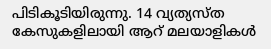പിടികൂടിയിരുന്നു. 14 വ്യത്യസ്ത കേസുകളിലായി ആറ് മലയാളികൾ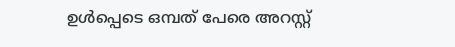ഉൾപ്പെടെ ഒമ്പത് പേരെ അറസ്റ്റ്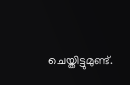ചെയ്തിട്ടുമുണ്ട്.